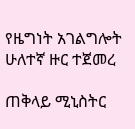የዜግነት አገልግሎት ሁለተኛ ዙር ተጀመረ

ጠቅላይ ሚኒስትር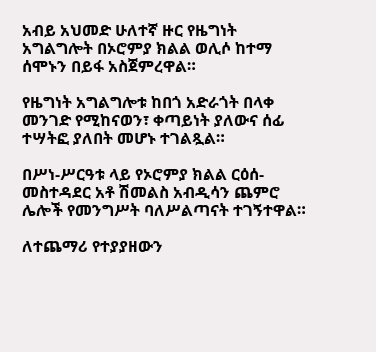አብይ አህመድ ሁለተኛ ዙር የዜግነት አግልግሎት በኦሮምያ ክልል ወሊሶ ከተማ ሰሞኑን በይፋ አስጀምረዋል።

የዜግነት አግልግሎቱ ከበጎ አድራጎት በላቀ መንገድ የሚከናወን፣ ቀጣይነት ያለውና ሰፊ ተሣትፎ ያለበት መሆኑ ተገልጿል።

በሥነ-ሥርዓቱ ላይ የኦሮምያ ክልል ርዕሰ-መስተዳደር አቶ ሽመልስ አብዲሳን ጨምሮ ሌሎች የመንግሥት ባለሥልጣናት ተገኝተዋል።

ለተጨማሪ የተያያዘውን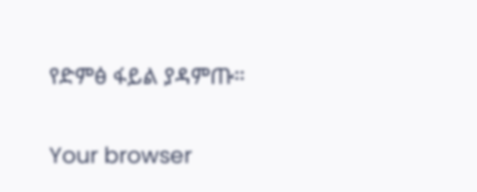የድምፅ ፋይል ያዳምጡ።

Your browser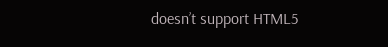doesn’t support HTML5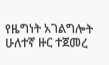የዜግነት አገልግሎት ሁለተኛ ዙር ተጀመረ